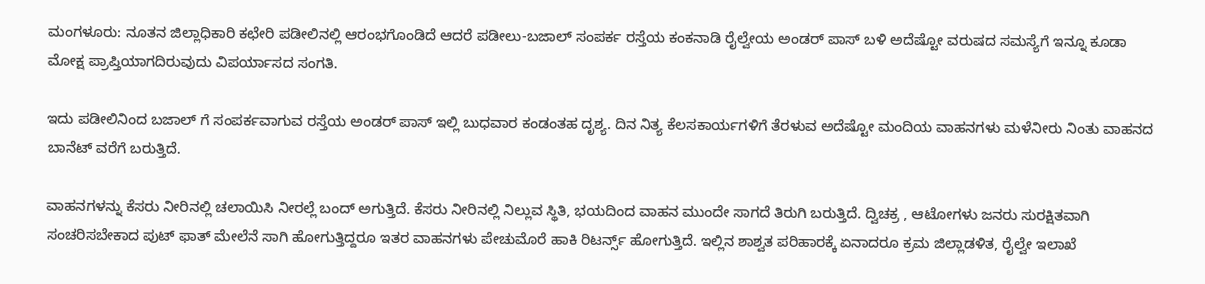ಮಂಗಳೂರು: ನೂತನ ಜಿಲ್ಲಾಧಿಕಾರಿ ಕಛೇರಿ ಪಡೀಲಿನಲ್ಲಿ ಆರಂಭಗೊಂಡಿದೆ‌ ಆದರೆ ಪಡೀಲು-ಬಜಾಲ್ ಸಂಪರ್ಕ ರಸ್ತೆಯ ಕಂಕನಾಡಿ ರೈಲ್ವೇಯ ಅಂಡರ್ ಪಾಸ್ ಬಳಿ ಅದೆಷ್ಟೋ ವರುಷದ ಸಮಸ್ಯೆಗೆ ಇನ್ನೂ ಕೂಡಾ ಮೋಕ್ಷ ಪ್ರಾಪ್ತಿಯಾಗದಿರುವುದು ವಿಪರ್ಯಾಸದ ಸಂಗತಿ.

ಇದು ಪಡೀಲಿನಿಂದ ಬಜಾಲ್ ಗೆ ಸಂಪರ್ಕವಾಗುವ ರಸ್ತೆಯ ಅಂಡರ್ ಪಾಸ್ ಇಲ್ಲಿ ಬುಧವಾರ ಕಂಡಂತಹ ದೃಶ್ಯ. ದಿನ ನಿತ್ಯ ಕೆಲಸಕಾರ್ಯಗಳಿಗೆ ತೆರಳುವ ಅದೆಷ್ಟೋ ಮಂದಿಯ ವಾಹನಗಳು ಮಳೆನೀರು ನಿಂತು ವಾಹನದ ಬಾನೆಟ್ ವರೆಗೆ ಬರುತ್ತಿದೆ.

ವಾಹನಗಳನ್ನು ಕೆಸರು ನೀರಿನಲ್ಲಿ ಚಲಾಯಿಸಿ ನೀರಲ್ಲೆ ಬಂದ್ ಅಗುತ್ತಿದೆ. ಕೆಸರು ನೀರಿನಲ್ಲಿ ನಿಲ್ಲುವ ಸ್ಥಿತಿ, ಭಯದಿಂದ ವಾಹನ ಮುಂದೇ ಸಾಗದೆ ತಿರುಗಿ ಬರುತ್ತಿದೆ. ದ್ವಿಚಕ್ರ , ಆಟೋಗಳು ಜನರು ಸುರಕ್ಷಿತವಾಗಿ ಸಂಚರಿಸಬೇಕಾದ ಪುಟ್ ಫಾತ್ ಮೇಲೆನೆ ಸಾಗಿ ಹೋಗುತ್ತಿದ್ದರೂ ಇತರ ವಾಹನಗಳು ಪೇಚುಮೊರೆ ಹಾಕಿ ರಿಟರ್ನ್ಸ್ ಹೋಗುತ್ತಿದೆ. ಇಲ್ಲಿನ ಶಾಶ್ವತ ಪರಿಹಾರಕ್ಕೆ ಏನಾದರೂ ಕ್ರಮ ಜಿಲ್ಲಾಡಳಿತ, ರೈಲ್ವೇ ಇಲಾಖೆ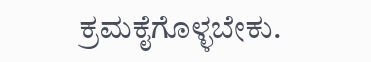ಕ್ರಮಕೈಗೊಳ್ಳಬೇಕು.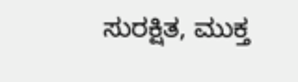ಸುರಕ್ಷಿತ, ಮುಕ್ತ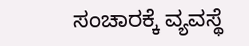ಸಂಚಾರಕ್ಕೆ ವ್ಯವಸ್ಥೆ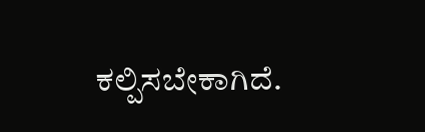ಕಲ್ಪಿಸಬೇಕಾಗಿದೆ.